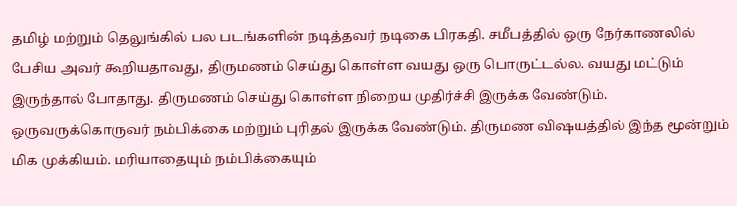தமிழ் மற்றும் தெலுங்கில் பல படங்களின் நடித்தவர் நடிகை பிரகதி. சமீபத்தில் ஒரு நேர்காணலில் பேசிய அவர் கூறியதாவது, திருமணம் செய்து கொள்ள வயது ஒரு பொருட்டல்ல. வயது மட்டும் இருந்தால் போதாது. திருமணம் செய்து கொள்ள நிறைய முதிர்ச்சி இருக்க வேண்டும். ஒருவருக்கொருவர் நம்பிக்கை மற்றும் புரிதல் இருக்க வேண்டும். திருமண விஷயத்தில் இந்த மூன்றும் மிக முக்கியம். மரியாதையும் நம்பிக்கையும்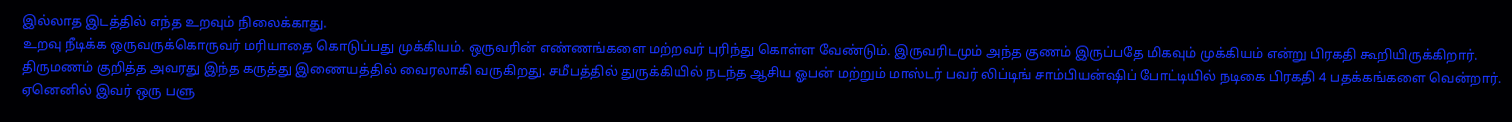இல்லாத இடத்தில் எந்த உறவும் நிலைக்காது.
உறவு நீடிக்க ஒருவருக்கொருவர் மரியாதை கொடுப்பது முக்கியம். ஒருவரின் எண்ணங்களை மற்றவர் புரிந்து கொள்ள வேண்டும். இருவரிடமும் அந்த குணம் இருப்பதே மிகவும் முக்கியம் என்று பிரகதி கூறியிருக்கிறார். திருமணம் குறித்த அவரது இந்த கருத்து இணையத்தில் வைரலாகி வருகிறது. சமீபத்தில் துருக்கியில் நடந்த ஆசிய ஓபன் மற்றும் மாஸ்டர் பவர் லிப்டிங் சாம்பியன்ஷிப் போட்டியில் நடிகை பிரகதி 4 பதக்கங்களை வென்றார். ஏனெனில் இவர் ஒரு பளு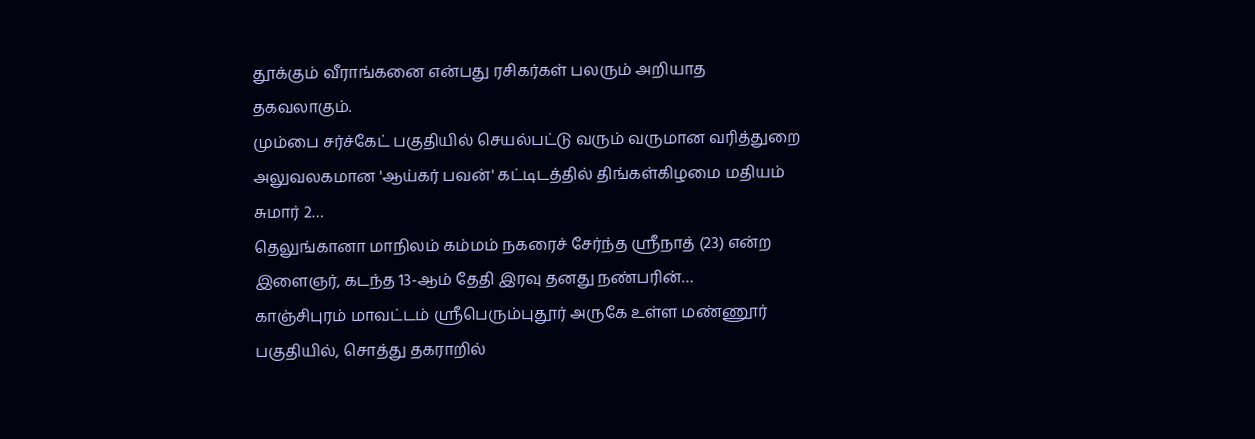தூக்கும் வீராங்கனை என்பது ரசிகர்கள் பலரும் அறியாத தகவலாகும்.
மும்பை சர்ச்கேட் பகுதியில் செயல்பட்டு வரும் வருமான வரித்துறை அலுவலகமான 'ஆய்கர் பவன்' கட்டிடத்தில் திங்கள்கிழமை மதியம் சுமார் 2…
தெலுங்கானா மாநிலம் கம்மம் நகரைச் சேர்ந்த ஸ்ரீநாத் (23) என்ற இளைஞர், கடந்த 13-ஆம் தேதி இரவு தனது நண்பரின்…
காஞ்சிபுரம் மாவட்டம் ஸ்ரீபெரும்புதூர் அருகே உள்ள மண்ணூர் பகுதியில், சொத்து தகராறில்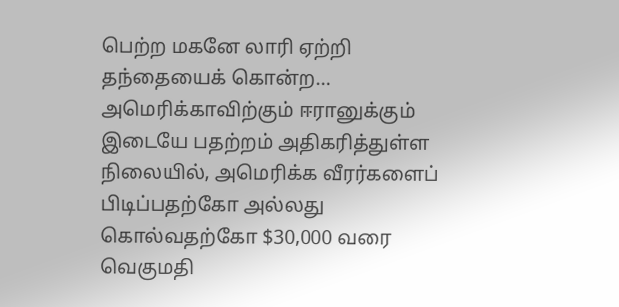பெற்ற மகனே லாரி ஏற்றி தந்தையைக் கொன்ற…
அமெரிக்காவிற்கும் ஈரானுக்கும் இடையே பதற்றம் அதிகரித்துள்ள நிலையில், அமெரிக்க வீரர்களைப் பிடிப்பதற்கோ அல்லது கொல்வதற்கோ $30,000 வரை வெகுமதி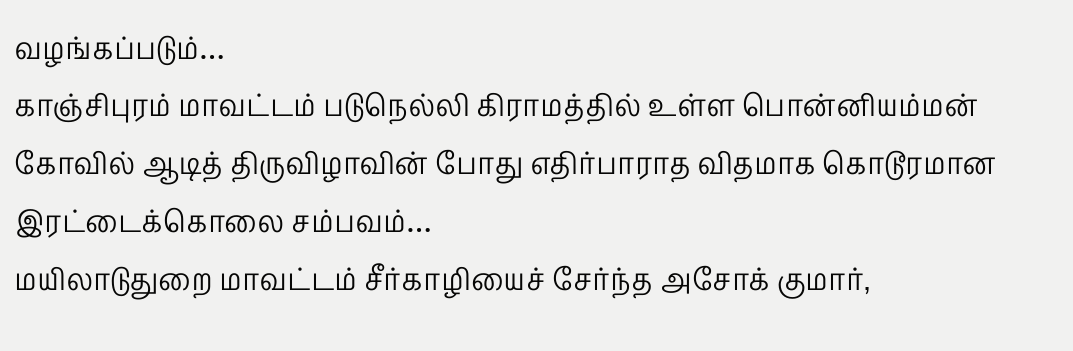வழங்கப்படும்…
காஞ்சிபுரம் மாவட்டம் படுநெல்லி கிராமத்தில் உள்ள பொன்னியம்மன் கோவில் ஆடித் திருவிழாவின் போது எதிர்பாராத விதமாக கொடூரமான இரட்டைக்கொலை சம்பவம்…
மயிலாடுதுறை மாவட்டம் சீர்காழியைச் சேர்ந்த அசோக் குமார்,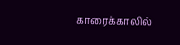காரைக்காலில்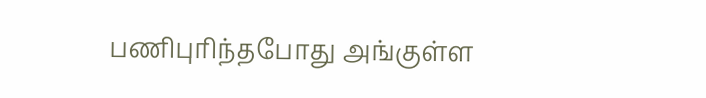பணிபுரிந்தபோது அங்குள்ள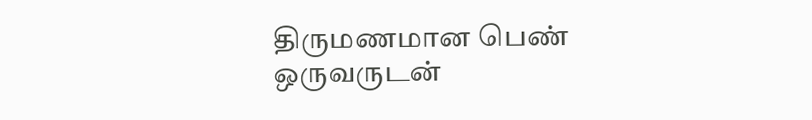திருமணமான பெண் ஒருவருடன்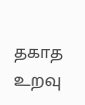தகாத உறவு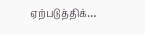ஏற்படுத்திக்…